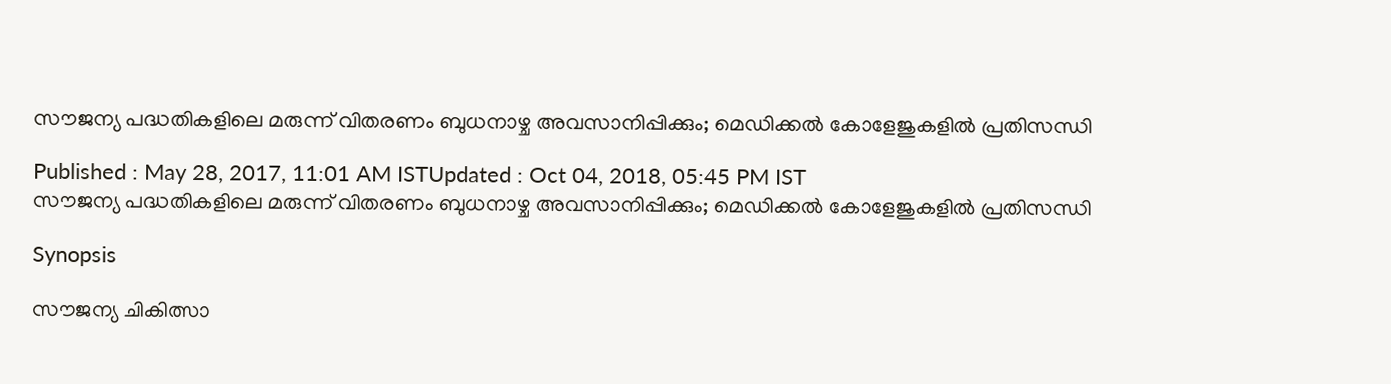സൗജന്യ പദ്ധതികളിലെ മരുന്ന് വിതരണം ബുധനാഴ്ച അവസാനിപ്പിക്കും; മെഡിക്കല്‍ കോളേജുകളില്‍ പ്രതിസന്ധി

Published : May 28, 2017, 11:01 AM ISTUpdated : Oct 04, 2018, 05:45 PM IST
സൗജന്യ പദ്ധതികളിലെ മരുന്ന് വിതരണം ബുധനാഴ്ച അവസാനിപ്പിക്കും; മെഡിക്കല്‍ കോളേജുകളില്‍ പ്രതിസന്ധി

Synopsis

സൗജന്യ ചികിത്സാ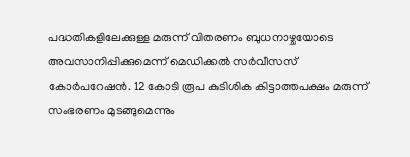പദ്ധതികളിലേക്കുള്ള മരുന്ന് വിതരണം ബുധനാഴ്ചയോടെ അവസാനിപ്പിക്കുമെന്ന് മെഡിക്കല്‍ സര്‍വീസസ് കോര്‍പറേഷന്‍. 12 കോടി രൂപ കുടിശിക കിട്ടാത്തപക്ഷം മരുന്ന് സംഭരണം മുടങ്ങുമെന്നും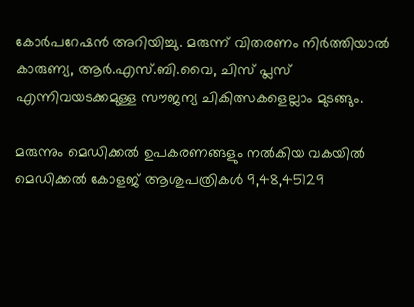കോര്‍പറേഷന്‍ അറിയിച്ചു. മരുന്ന് വിതരണം നിര്‍ത്തിയാല്‍ കാരുണ്യ, ആര്‍.എസ്.ബി.വൈ, ചിസ് പ്ലസ് എന്നിവയടക്കമുള്ള സൗജന്യ ചികിത്സകളെല്ലാം മുടങ്ങും.

മരുന്നും മെഡിക്കല്‍ ഉപകരണങ്ങളും നല്‍കിയ വകയില്‍ മെഡിക്കല്‍ കോളജ് ആശുപത്രികള്‍ 9,48,45129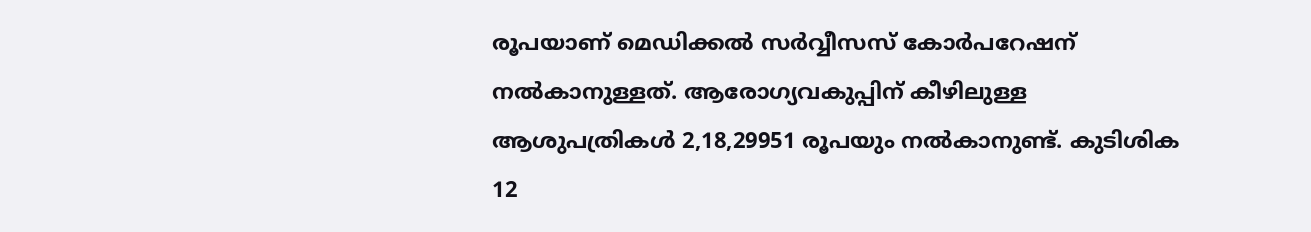രൂപയാണ് മെഡിക്കല്‍ സര്‍വ്വീസസ് കോര്‍പറേഷന് നല്‍കാനുള്ളത്. ആരോഗ്യവകുപ്പിന് കീഴിലുള്ള ആശുപത്രികള്‍ 2,18,29951 രൂപയും നല്‍കാനുണ്ട്. കുടിശിക 12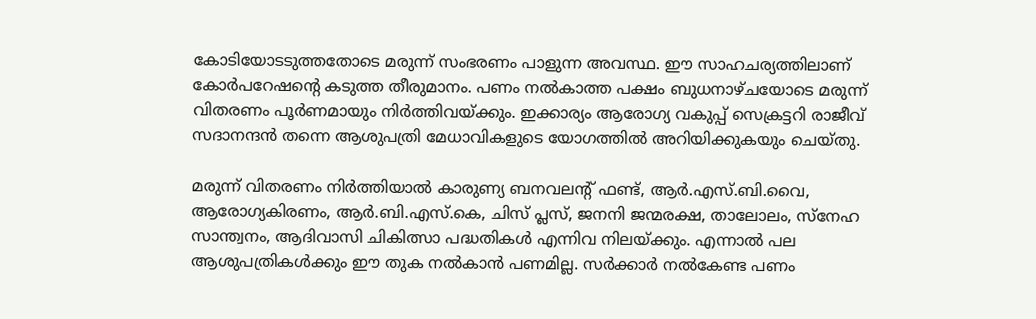കോടിയോടടുത്തതോടെ മരുന്ന് സംഭരണം പാളുന്ന അവസ്ഥ. ഈ സാഹചര്യത്തിലാണ് കോര്‍പറേഷന്റെ കടുത്ത തീരുമാനം. പണം നല്‍കാത്ത പക്ഷം ബുധനാഴ്ചയോടെ മരുന്ന് വിതരണം പൂര്‍ണമായും നിര്‍ത്തിവയ്ക്കും. ഇക്കാര്യം ആരോഗ്യ വകുപ്പ് സെക്രട്ടറി രാജീവ് സദാനന്ദന്‍ തന്നെ ആശുപത്രി മേധാവികളുടെ യോഗത്തില്‍ അറിയിക്കുകയും ചെയ്തു.

മരുന്ന് വിതരണം നിര്‍ത്തിയാല്‍ കാരുണ്യ ബനവലന്‍റ് ഫണ്ട്, ആര്‍.എസ്.ബി.വൈ, ആരോഗ്യകിരണം, ആര്‍.ബി.എസ്.കെ, ചിസ് പ്ലസ്, ജനനി ജന്മരക്ഷ, താലോലം, സ്നേഹ സാന്ത്വനം, ആദിവാസി ചികിത്സാ പദ്ധതികള്‍ എന്നിവ നിലയ്ക്കും. എന്നാല്‍ പല ആശുപത്രികള്‍ക്കും ഈ തുക നല്‍കാന്‍ പണമില്ല. സര്‍ക്കാര്‍ നല്‍കേണ്ട പണം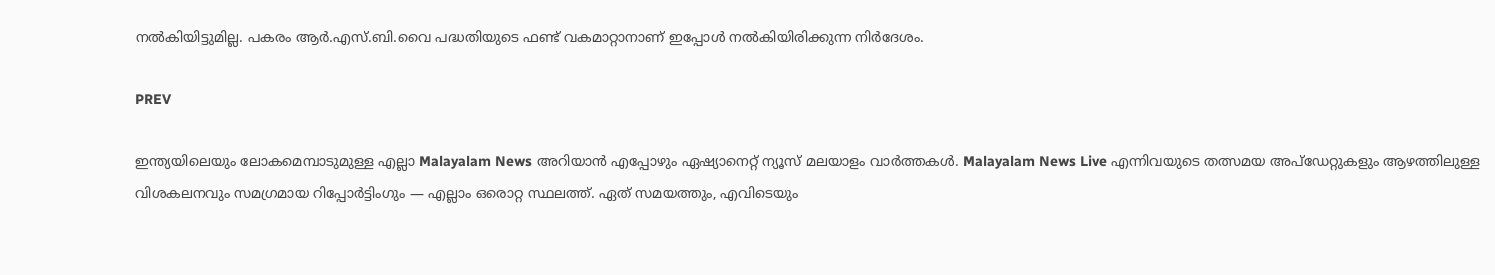നല്‍കിയിട്ടുമില്ല. പകരം ആര്‍.എസ്.ബി.വൈ പദ്ധതിയുടെ ഫണ്ട് വകമാറ്റാനാണ് ഇപ്പോള്‍ നല്‍കിയിരിക്കുന്ന നിര്‍ദേശം.

PREV

ഇന്ത്യയിലെയും ലോകമെമ്പാടുമുള്ള എല്ലാ Malayalam News അറിയാൻ എപ്പോഴും ഏഷ്യാനെറ്റ് ന്യൂസ് മലയാളം വാർത്തകൾ. Malayalam News Live എന്നിവയുടെ തത്സമയ അപ്‌ഡേറ്റുകളും ആഴത്തിലുള്ള വിശകലനവും സമഗ്രമായ റിപ്പോർട്ടിംഗും — എല്ലാം ഒരൊറ്റ സ്ഥലത്ത്. ഏത് സമയത്തും, എവിടെയും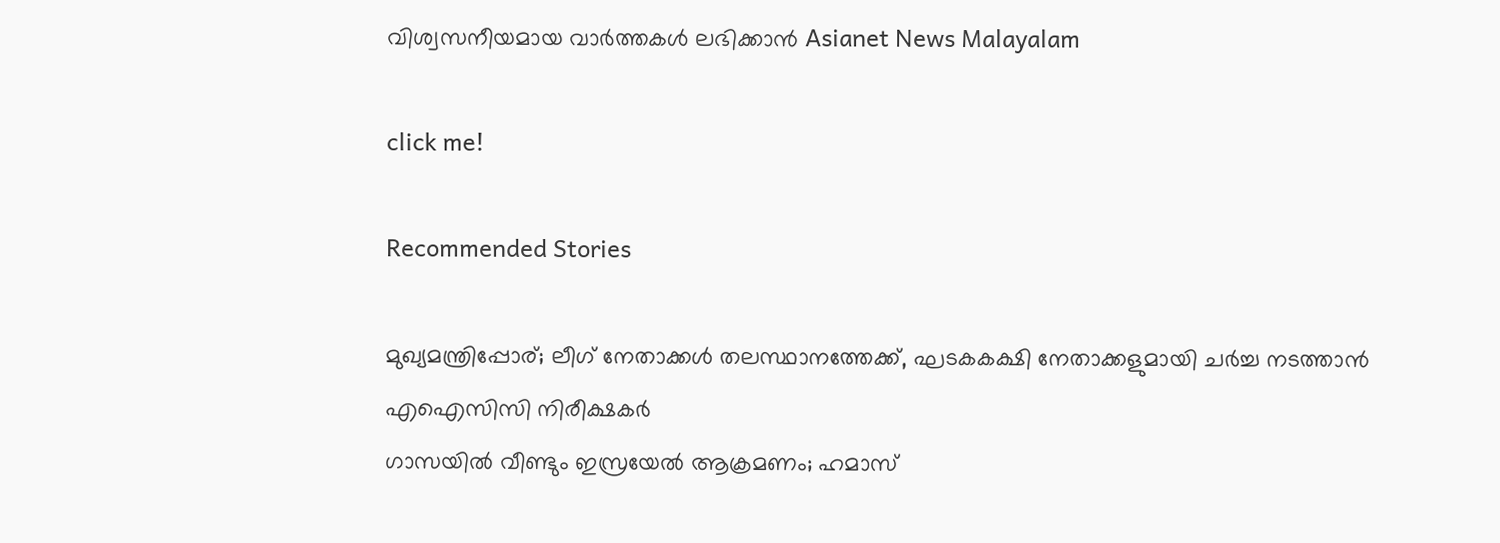വിശ്വസനീയമായ വാർത്തകൾ ലഭിക്കാൻ Asianet News Malayalam

click me!

Recommended Stories

മുഖ്യമന്ത്രിപ്പോര്; ലീഗ് നേതാക്കൾ തലസ്ഥാനത്തേക്ക്, ഘടകകക്ഷി നേതാക്കളുമായി ചർച്ച നടത്താൻ എഐസിസി നിരീക്ഷകർ
ഗാസയിൽ വീണ്ടും ഇസ്രയേൽ ആക്രമണം; ഹമാസ്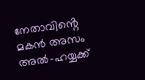നേതാവിൻ്റെ മകൻ അസം അൽ-ഹയ്യക്ക്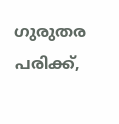ഗുരുതര പരിക്ക്,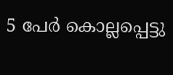5 പേർ കൊല്ലപ്പെട്ടു